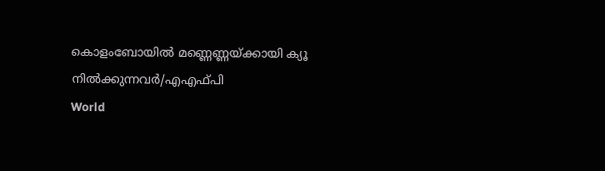കൊളംബോയില്‍ മണ്ണെണ്ണയ്ക്കായി ക്യൂ നില്‍ക്കുന്നവര്‍/എഎഫ്പി
World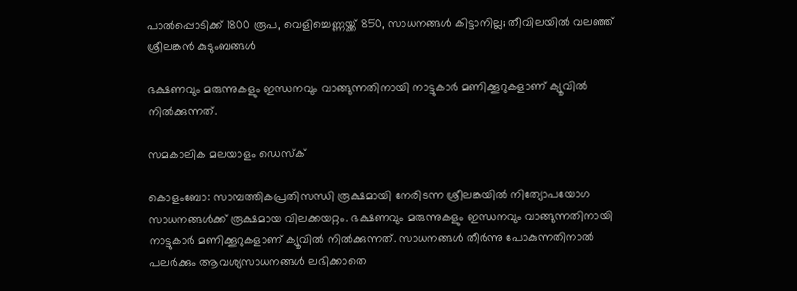പാല്‍പ്പൊടിക്ക് 1800 രൂപ, വെളിച്ചെണ്ണയ്ക്ക് 850, സാധനങ്ങള്‍ കിട്ടാനില്ല; തീവിലയില്‍ വലഞ്ഞ് ശ്രീലങ്കന്‍ കുടുംബങ്ങള്‍

ഭക്ഷണവും മരുന്നുകളും ഇന്ധനവും വാങ്ങുന്നതിനായി നാട്ടുകാര്‍ മണിക്കൂറുകളാണ് ക്യൂവില്‍ നില്‍ക്കുന്നത്.

സമകാലിക മലയാളം ഡെസ്ക്

കൊളംബോ: സാമ്പത്തികപ്രതിസന്ധി രൂക്ഷമായി നേരിടന്ന ശ്രീലങ്കയില്‍ നിത്യോപയോഗ സാധനങ്ങള്‍ക്ക് രൂക്ഷമായ വിലക്കയറ്റം. ഭക്ഷണവും മരുന്നുകളും ഇന്ധനവും വാങ്ങുന്നതിനായി നാട്ടുകാര്‍ മണിക്കൂറുകളാണ് ക്യൂവില്‍ നില്‍ക്കുന്നത്. സാധനങ്ങള്‍ തീര്‍ന്നു പോകുന്നതിനാല്‍ പലര്‍ക്കും ആവശ്യസാധനങ്ങള്‍ ലഭിക്കാതെ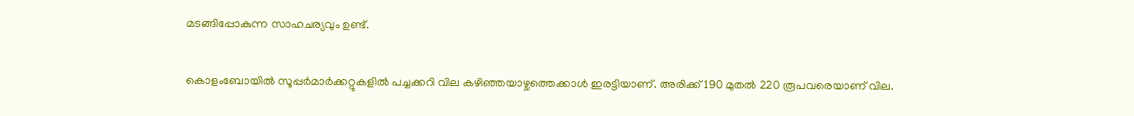മടങ്ങിപ്പോകുന്ന സാഹചര്യവും ഉണ്ട്.

കൊളംബോയില്‍ സൂപ്പര്‍മാര്‍ക്കറ്റുകളില്‍ പച്ചക്കറി വില കഴിഞ്ഞയാഴ്ചത്തെക്കാള്‍ ഇരട്ടിയാണ്. അരിക്ക് 190 മുതല്‍ 220 രൂപവരെയാണ് വില.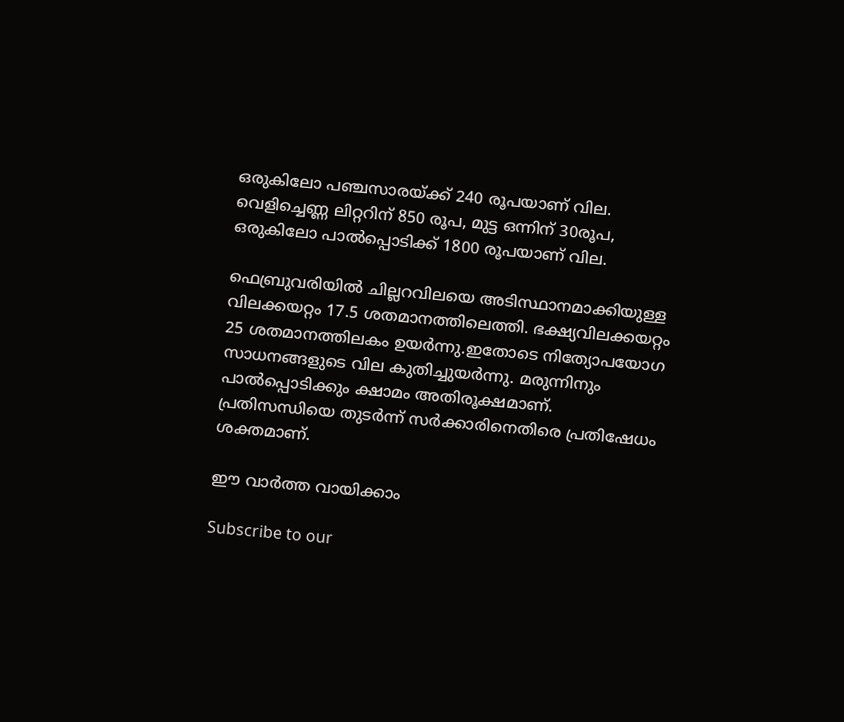ഒരുകിലോ പഞ്ചസാരയ്ക്ക് 240 രൂപയാണ് വില. വെളിച്ചെണ്ണ ലിറ്ററിന് 850 രൂപ, മുട്ട ഒന്നിന് 30രൂപ, ഒരുകിലോ പാല്‍പ്പൊടിക്ക് 1800 രൂപയാണ് വില.

ഫെബ്രുവരിയില്‍ ചില്ലറവിലയെ അടിസ്ഥാനമാക്കിയുള്ള വിലക്കയറ്റം 17.5 ശതമാനത്തിലെത്തി. ഭക്ഷ്യവിലക്കയറ്റം 25 ശതമാനത്തിലകം ഉയര്‍ന്നു.ഇതോടെ നിത്യോപയോഗ സാധനങ്ങളുടെ വില കുതിച്ചുയര്‍ന്നു. മരുന്നിനും പാല്‍പ്പൊടിക്കും ക്ഷാമം അതിരൂക്ഷമാണ്. പ്രതിസന്ധിയെ തുടര്‍ന്ന് സര്‍ക്കാരിനെതിരെ പ്രതിഷേധം ശക്തമാണ്.

ഈ വാര്‍ത്ത വായിക്കാം

Subscribe to our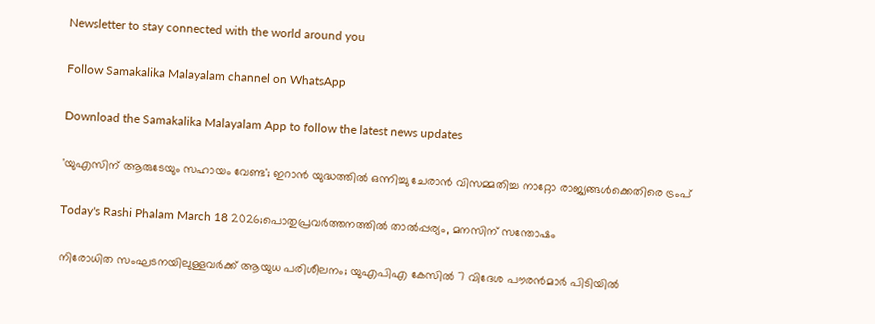Newsletter to stay connected with the world around you

Follow Samakalika Malayalam channel on WhatsApp

Download the Samakalika Malayalam App to follow the latest news updates

'യുഎസിന് ആരുടേയും സഹായം വേണ്ട'; ഇറാൻ യുദ്ധത്തിൽ ഒന്നിച്ചു ചേരാൻ വിസമ്മതിച്ച നാറ്റോ രാജ്യങ്ങൾക്കെതിരെ ട്രംപ്

Today's Rashi Phalam March 18 2026;പൊതുപ്രവര്‍ത്തനത്തില്‍ താല്‍പ്പര്യം, മനസിന് സന്തോഷം

നിരോധിത സംഘടനയിലുള്ളവർക്ക് ആയുധ പരിശീലനം; യുഎപിഎ കേസിൽ 7 വിദേശ പൗരൻമാർ പിടിയിൽ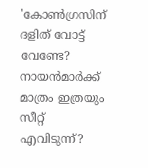'കോണ്‍ഗ്രസിന് ദളിത് വോട്ട് വേണ്ടേ? നായന്‍മാര്‍ക്ക് മാത്രം ഇത്രയും സീറ്റ് എവിടുന്ന്?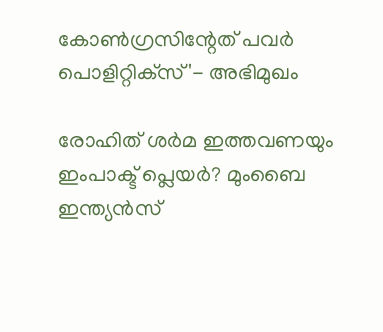കോണ്‍ഗ്രസിന്റേത് പവര്‍ പൊളിറ്റിക്‌സ്'- അഭിമുഖം

രോഹിത് ശര്‍മ ഇത്തവണയും ഇംപാക്ട് പ്ലെയര്‍? മുംബൈ ഇന്ത്യന്‍സ്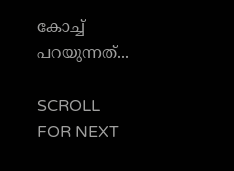കോച്ച് പറയുന്നത്...

SCROLL FOR NEXT